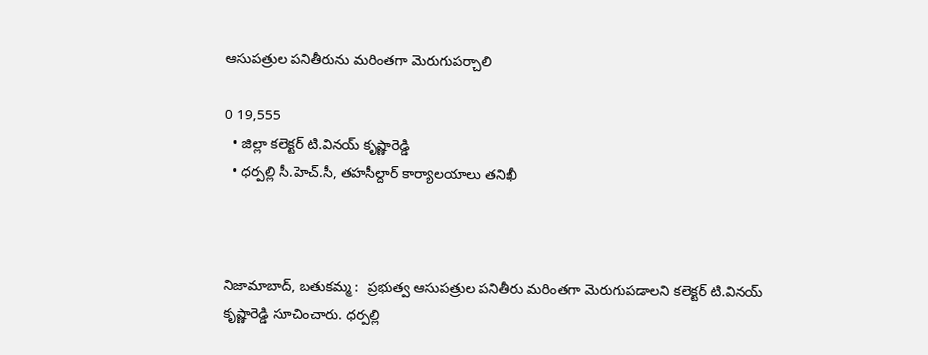ఆసుపత్రుల పనితీరును మరింతగా మెరుగుపర్చాలి

0 19,555
  • జిల్లా కలెక్టర్ టి.వినయ్ కృష్ణారెడ్డి
  • ధర్పల్లి సీ.హెచ్.సీ, తహసీల్దార్ కార్యాలయాలు తనిఖీ



నిజామాబాద్, బతుకమ్మ :  ప్రభుత్వ ఆసుపత్రుల పనితీరు మరింతగా మెరుగుపడాలని కలెక్టర్ టి.వినయ్ కృష్ణారెడ్డి సూచించారు. ధర్పల్లి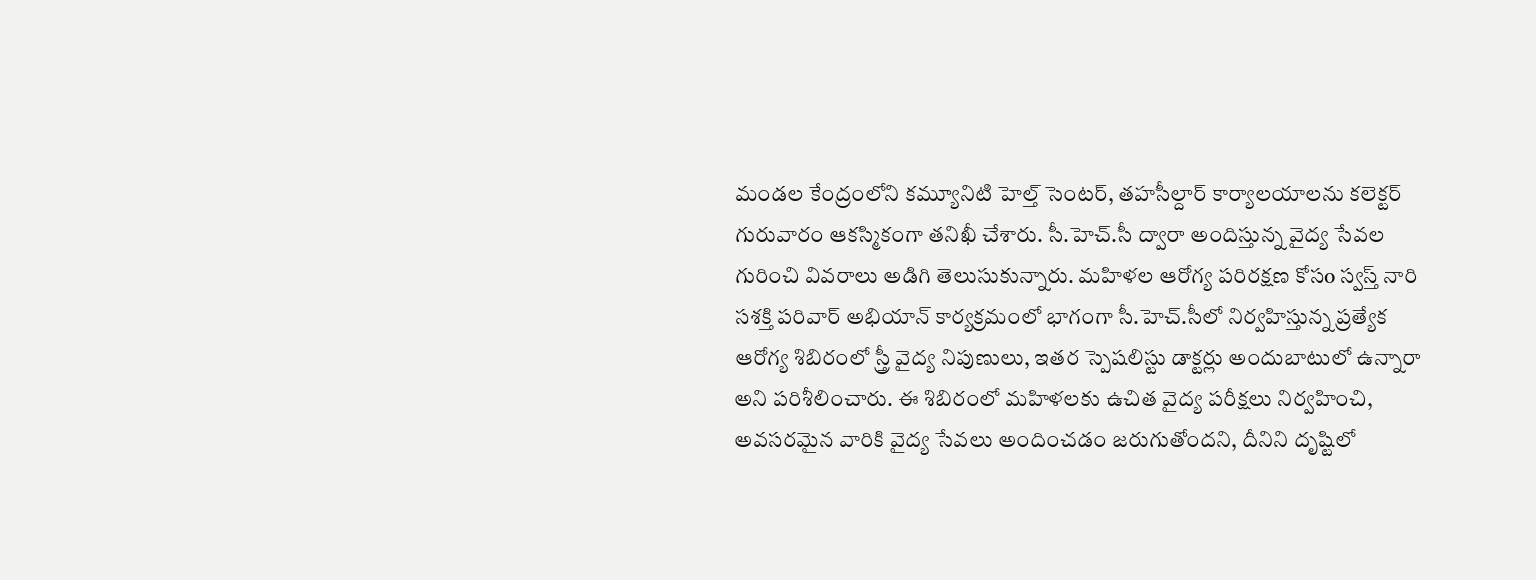మండల కేంద్రంలోని కమ్యూనిటి హెల్త్ సెంటర్, తహసీల్దార్ కార్యాలయాలను కలెక్టర్ గురువారం ఆకస్మికంగా తనిఖీ చేశారు. సీ.హెచ్.సీ ద్వారా అందిస్తున్న వైద్య సేవల గురించి వివరాలు అడిగి తెలుసుకున్నారు. మహిళల ఆరోగ్య పరిరక్షణ కోసo స్వస్త్ నారి సశక్తి పరివార్ అభియాన్ కార్యక్రమంలో భాగంగా సీ.హెచ్.సీలో నిర్వహిస్తున్న ప్రత్యేక ఆరోగ్య శిబిరంలో స్త్రీ వైద్య నిపుణులు, ఇతర స్పెషలిస్టు డాక్టర్లు అందుబాటులో ఉన్నారా అని పరిశీలించారు. ఈ శిబిరంలో మహిళలకు ఉచిత వైద్య పరీక్షలు నిర్వహించి, అవసరమైన వారికి వైద్య సేవలు అందించడం జరుగుతోందని, దీనిని దృష్టిలో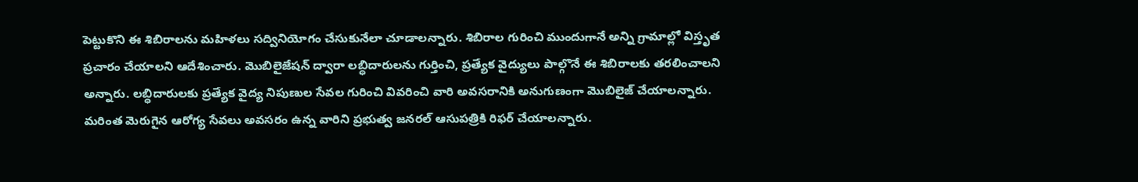పెట్టుకొని ఈ శిబిరాలను మహిళలు సద్వినియోగం చేసుకునేలా చూడాలన్నారు. శిబిరాల గురించి ముందుగానే అన్ని గ్రామాల్లో విస్తృత ప్రచారం చేయాలని ఆదేశించారు. మొబిలైజేషన్ ద్వారా లబ్ధిదారులను గుర్తించి, ప్రత్యేక వైద్యులు పాల్గొనే ఈ శిబిరాలకు తరలించాలని అన్నారు. లబ్ధిదారులకు ప్రత్యేక వైద్య నిపుణుల సేవల గురించి వివరించి వారి అవసరానికి అనుగుణంగా మొబిలైజ్ చేయాలన్నారు. మరింత మెరుగైన ఆరోగ్య సేవలు అవసరం ఉన్న వారిని ప్రభుత్వ జనరల్ ఆసుపత్రికి రిఫర్ చేయాలన్నారు.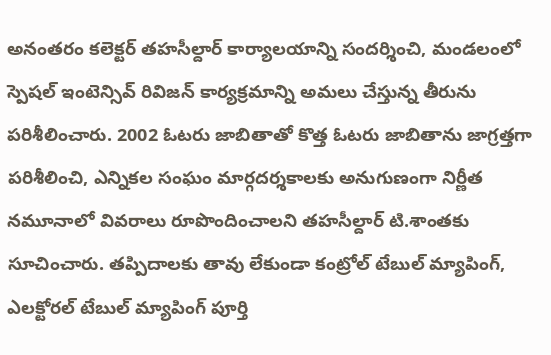అనంతరం కలెక్టర్ తహసీల్దార్ కార్యాలయాన్ని సందర్శించి, మండలంలో స్పెషల్ ఇంటెన్సివ్ రివిజన్ కార్యక్రమాన్ని అమలు చేస్తున్న తీరును పరిశీలించారు. 2002 ఓటరు జాబితాతో కొత్త ఓటరు జాబితాను జాగ్రత్తగా పరిశీలించి, ఎన్నికల సంఘం మార్గదర్శకాలకు అనుగుణంగా నిర్ణీత నమూనాలో వివరాలు రూపొందించాలని తహసీల్దార్ టి.శాంతకు సూచించారు. తప్పిదాలకు తావు లేకుండా కంట్రోల్ టేబుల్ మ్యాపింగ్, ఎలక్టోరల్ టేబుల్ మ్యాపింగ్ పూర్తి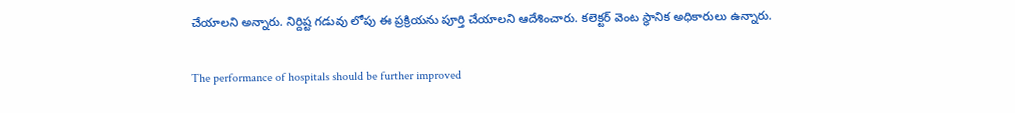చేయాలని అన్నారు. నిర్దిష్ట గడువు లోపు ఈ ప్రక్రియను పూర్తి చేయాలని ఆదేశించారు. కలెక్టర్ వెంట స్థానిక అధికారులు ఉన్నారు.

The performance of hospitals should be further improved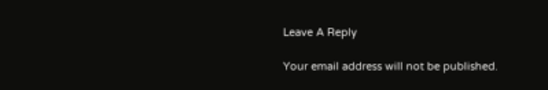Leave A Reply

Your email address will not be published.